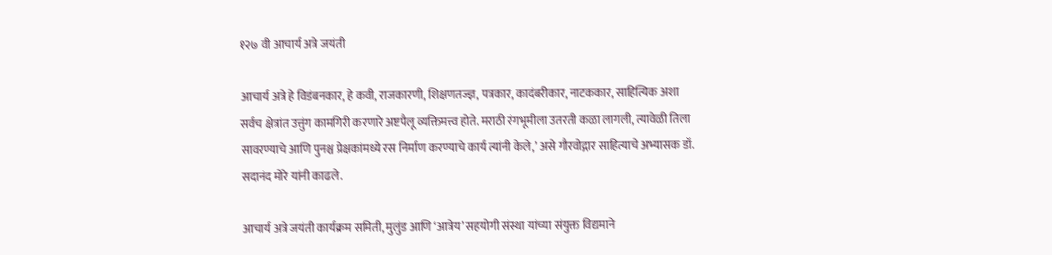१२७ वी आचार्य अत्रे जयंती

आचार्य अत्रे हे विडंबनकार, हे कवी, राजकारणी, शिक्षणतज्ज्ञ, पत्रकार, कादंबरीकार, नाटककार, साहित्यिक अशा सर्वच क्षेत्रांत उत्तुंग कामगिरी करणारे अष्टपैलू व्यक्तिमत्त्व होते. मराठी रंगभूमीला उतरती कळा लागली, त्यावेळी तिला सावरण्याचे आणि पुनश्च प्रेक्षकांमध्ये रस निर्माण करण्याचे कार्य त्यांनी केले,’ असे गौरवोद्गार साहित्याचे अभ्यासक डॉ. सदानंद मोरे यांनी काढले.

आचार्य अत्रे जयंती कार्यक्रम समिती, मुलुंड आणि ‘आत्रेय’ सहयोगी संस्था यांच्या संयुक्त विद्यमाने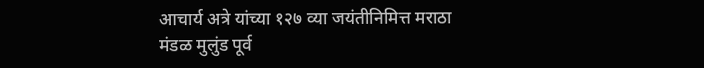आचार्य अत्रे यांच्या १२७ व्या जयंतीनिमित्त मराठा मंडळ मुलुंड पूर्व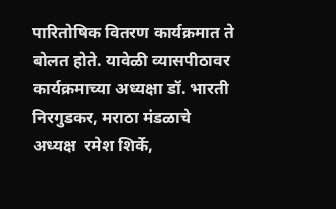पारितोषिक वितरण कार्यक्रमात ते बोलत होते. यावेळी व्यासपीठावर कार्यक्रमाच्या अध्यक्षा डॉ. भारती निरगुडकर, मराठा मंडळाचे अध्यक्ष  रमेश शिर्के,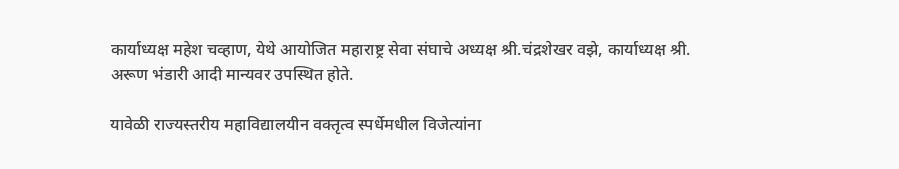कार्याध्यक्ष महेश चव्हाण, येथे आयोजित महाराष्ट्र सेवा संघाचे अध्यक्ष श्री.चंद्रशेखर वझे, कार्याध्यक्ष श्री. अरूण भंडारी आदी मान्यवर उपस्थित होते.

यावेळी राज्यस्तरीय महाविद्यालयीन वक्तृत्व स्पर्धेमधील विजेत्यांना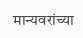मान्यवरांच्या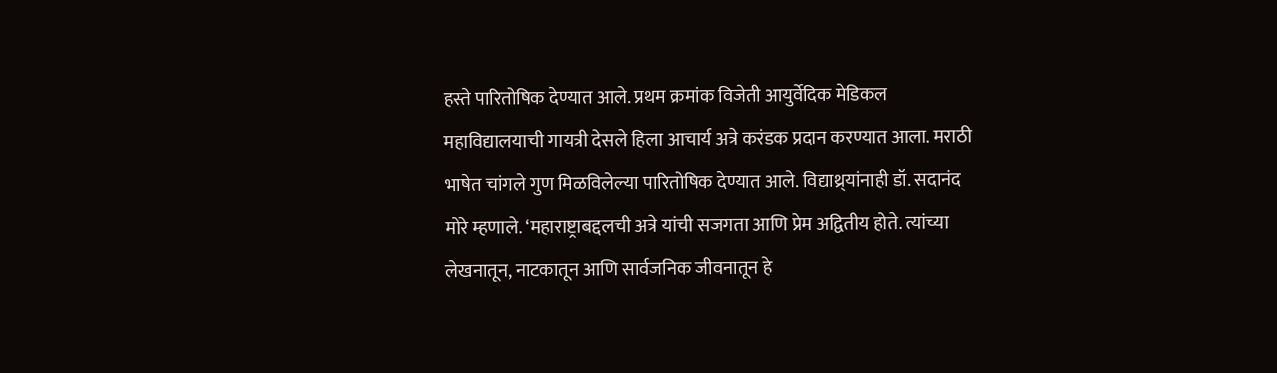हस्ते पारितोषिक देण्यात आले. प्रथम क्रमांक विजेती आयुर्वेदिक मेडिकल महाविद्यालयाची गायत्री देसले हिला आचार्य अत्रे करंडक प्रदान करण्यात आला. मराठी भाषेत चांगले गुण मिळविलेल्या पारितोषिक देण्यात आले. विद्याथ्र्यांनाही डॉ. सदानंद मोरे म्हणाले. ‘महाराष्ट्राबद्दलची अत्रे यांची सजगता आणि प्रेम अद्वितीय होते. त्यांच्या लेखनातून, नाटकातून आणि सार्वजनिक जीवनातून हे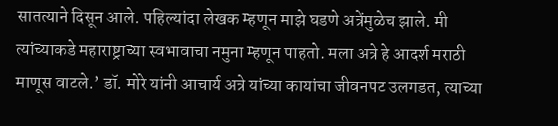सातत्याने दिसून आले. पहिल्यांदा लेखक म्हणून माझे घडणे अत्रेंमुळेच झाले. मी त्यांच्याकडे महाराष्ट्राच्या स्वभावाचा नमुना म्हणून पाहतो. मला अत्रे हे आदर्श मराठी माणूस वाटले.’ डॉ. मोरे यांनी आचार्य अत्रे यांच्या कायांचा जीवनपट उलगडत, त्याच्या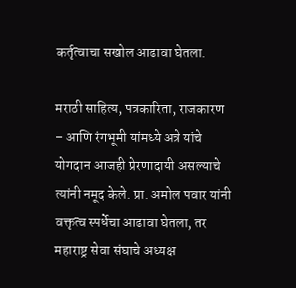कर्तृत्वाचा सखोल आढावा घेतला.

मराठी साहित्य, पत्रकारिता, राजकारण – आणि रंगभूमी यांमध्ये अत्रे यांचे योगदान आजही प्रेरणादायी असल्याचे त्यांनी नमूद केले. प्रा. अमोल पवार यांनी वक्तृत्व स्पर्धेचा आढावा घेतला, तर महाराष्ट्र सेवा संघाचे अध्यक्ष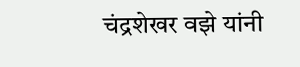चंद्रशेखर वझे यांनी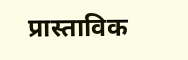प्रास्ताविक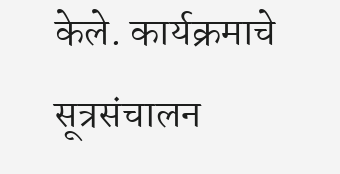केले. कार्यक्रमाचे सूत्रसंचालन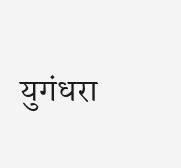युगंधरा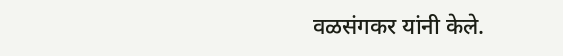वळसंगकर यांनी केले.